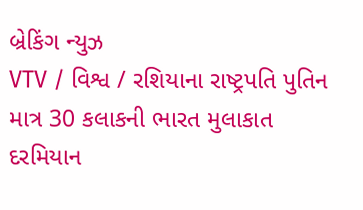બ્રેકિંગ ન્યુઝ
VTV / વિશ્વ / રશિયાના રાષ્ટ્રપતિ પુતિન માત્ર 30 કલાકની ભારત મુલાકાત દરમિયાન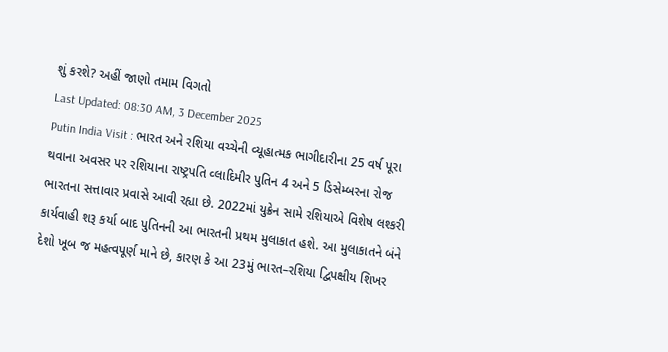શું કરશે? અહીં જાણો તમામ વિગતો
Last Updated: 08:30 AM, 3 December 2025
Putin India Visit : ભારત અને રશિયા વચ્ચેની વ્યૂહાત્મક ભાગીદારીના 25 વર્ષ પૂરા થવાના અવસર પર રશિયાના રાષ્ટ્રપતિ વ્લાદિમીર પુતિન 4 અને 5 ડિસેમ્બરના રોજ ભારતના સત્તાવાર પ્રવાસે આવી રહ્યા છે. 2022માં યુક્રેન સામે રશિયાએ વિશેષ લશ્કરી કાર્યવાહી શરૂ કર્યા બાદ પુતિનની આ ભારતની પ્રથમ મુલાકાત હશે. આ મુલાકાતને બંને દેશો ખૂબ જ મહત્વપૂર્ણ માને છે, કારણ કે આ 23મું ભારત–રશિયા દ્વિપક્ષીય શિખર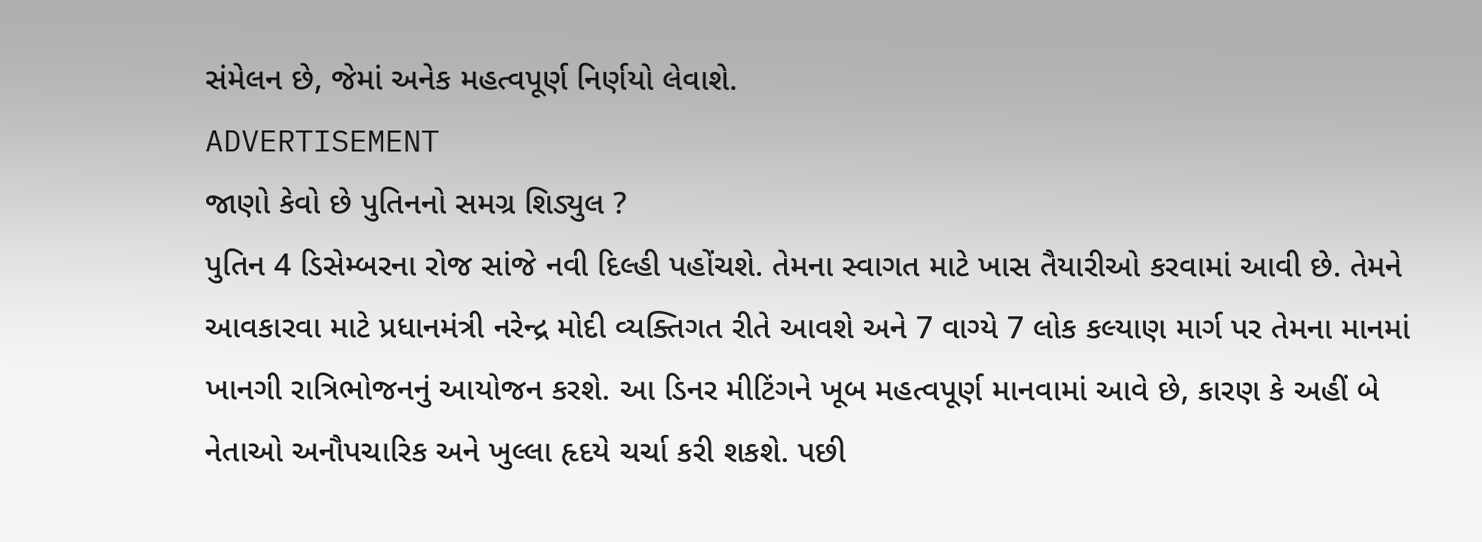સંમેલન છે, જેમાં અનેક મહત્વપૂર્ણ નિર્ણયો લેવાશે.
ADVERTISEMENT
જાણો કેવો છે પુતિનનો સમગ્ર શિડ્યુલ ?
પુતિન 4 ડિસેમ્બરના રોજ સાંજે નવી દિલ્હી પહોંચશે. તેમના સ્વાગત માટે ખાસ તૈયારીઓ કરવામાં આવી છે. તેમને આવકારવા માટે પ્રધાનમંત્રી નરેન્દ્ર મોદી વ્યક્તિગત રીતે આવશે અને 7 વાગ્યે 7 લોક કલ્યાણ માર્ગ પર તેમના માનમાં ખાનગી રાત્રિભોજનનું આયોજન કરશે. આ ડિનર મીટિંગને ખૂબ મહત્વપૂર્ણ માનવામાં આવે છે, કારણ કે અહીં બે નેતાઓ અનૌપચારિક અને ખુલ્લા હૃદયે ચર્ચા કરી શકશે. પછી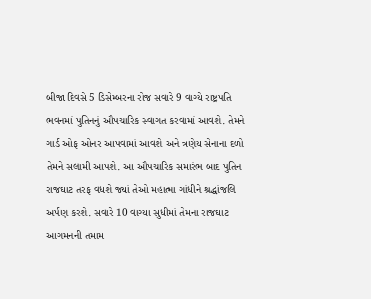બીજા દિવસે 5 ડિસેમ્બરના રોજ સવારે 9 વાગ્યે રાષ્ટ્રપતિ ભવનમાં પુતિનનું ઔપચારિક સ્વાગત કરવામાં આવશે. તેમને ગાર્ડ ઓફ ઓનર આપવામાં આવશે અને ત્રણેય સેનાના દળો તેમને સલામી આપશે. આ ઔપચારિક સમારંભ બાદ પુતિન રાજઘાટ તરફ વધશે જ્યાં તેઓ મહાત્મા ગાંધીને શ્રદ્ધાંજલિ અર્પણ કરશે. સવારે 10 વાગ્યા સુધીમાં તેમના રાજઘાટ આગમનની તમામ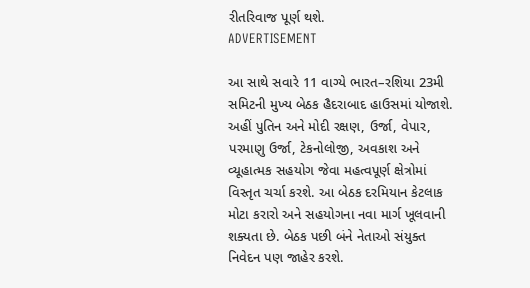રીતરિવાજ પૂર્ણ થશે.
ADVERTISEMENT

આ સાથે સવારે 11 વાગ્યે ભારત–રશિયા 23મી સમિટની મુખ્ય બેઠક હૈદરાબાદ હાઉસમાં યોજાશે. અહીં પુતિન અને મોદી રક્ષણ, ઉર્જા, વેપાર, પરમાણુ ઉર્જા, ટેકનોલોજી, અવકાશ અને વ્યૂહાત્મક સહયોગ જેવા મહત્વપૂર્ણ ક્ષેત્રોમાં વિસ્તૃત ચર્ચા કરશે. આ બેઠક દરમિયાન કેટલાક મોટા કરારો અને સહયોગના નવા માર્ગ ખૂલવાની શક્યતા છે. બેઠક પછી બંને નેતાઓ સંયુક્ત નિવેદન પણ જાહેર કરશે.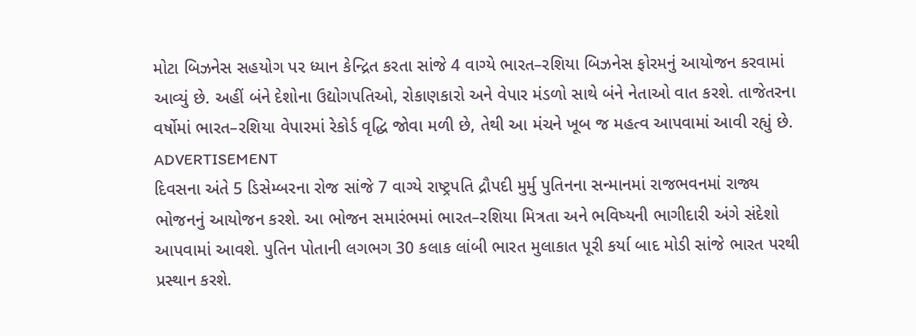મોટા બિઝનેસ સહયોગ પર ધ્યાન કેન્દ્રિત કરતા સાંજે 4 વાગ્યે ભારત–રશિયા બિઝનેસ ફોરમનું આયોજન કરવામાં આવ્યું છે. અહીં બંને દેશોના ઉદ્યોગપતિઓ, રોકાણકારો અને વેપાર મંડળો સાથે બંને નેતાઓ વાત કરશે. તાજેતરના વર્ષોમાં ભારત–રશિયા વેપારમાં રેકોર્ડ વૃદ્ધિ જોવા મળી છે, તેથી આ મંચને ખૂબ જ મહત્વ આપવામાં આવી રહ્યું છે.
ADVERTISEMENT
દિવસના અંતે 5 ડિસેમ્બરના રોજ સાંજે 7 વાગ્યે રાષ્ટ્રપતિ દ્રૌપદી મુર્મુ પુતિનના સન્માનમાં રાજભવનમાં રાજ્ય ભોજનનું આયોજન કરશે. આ ભોજન સમારંભમાં ભારત–રશિયા મિત્રતા અને ભવિષ્યની ભાગીદારી અંગે સંદેશો આપવામાં આવશે. પુતિન પોતાની લગભગ 30 કલાક લાંબી ભારત મુલાકાત પૂરી કર્યા બાદ મોડી સાંજે ભારત પરથી પ્રસ્થાન કરશે.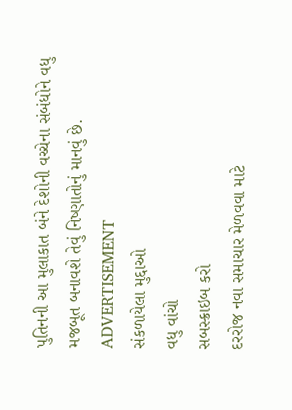પુતિનની આ મુલાકાત બંને દેશોની વચ્ચેના સંબંધોને વધુ મજબૂત બનાવશે તેવું નિષ્ણાતોનું માનવું છે.
ADVERTISEMENT
સંકળાયેલા મુદ્દાઓ
વધુ વાંચો
સબસ્ક્રાઇબ કરો
દરરોજ નવા સમાચાર મેળવવા માટે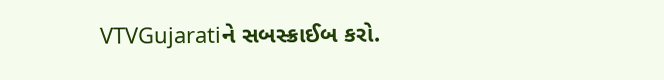VTVGujaratiને સબસ્ક્રાઈબ કરો.